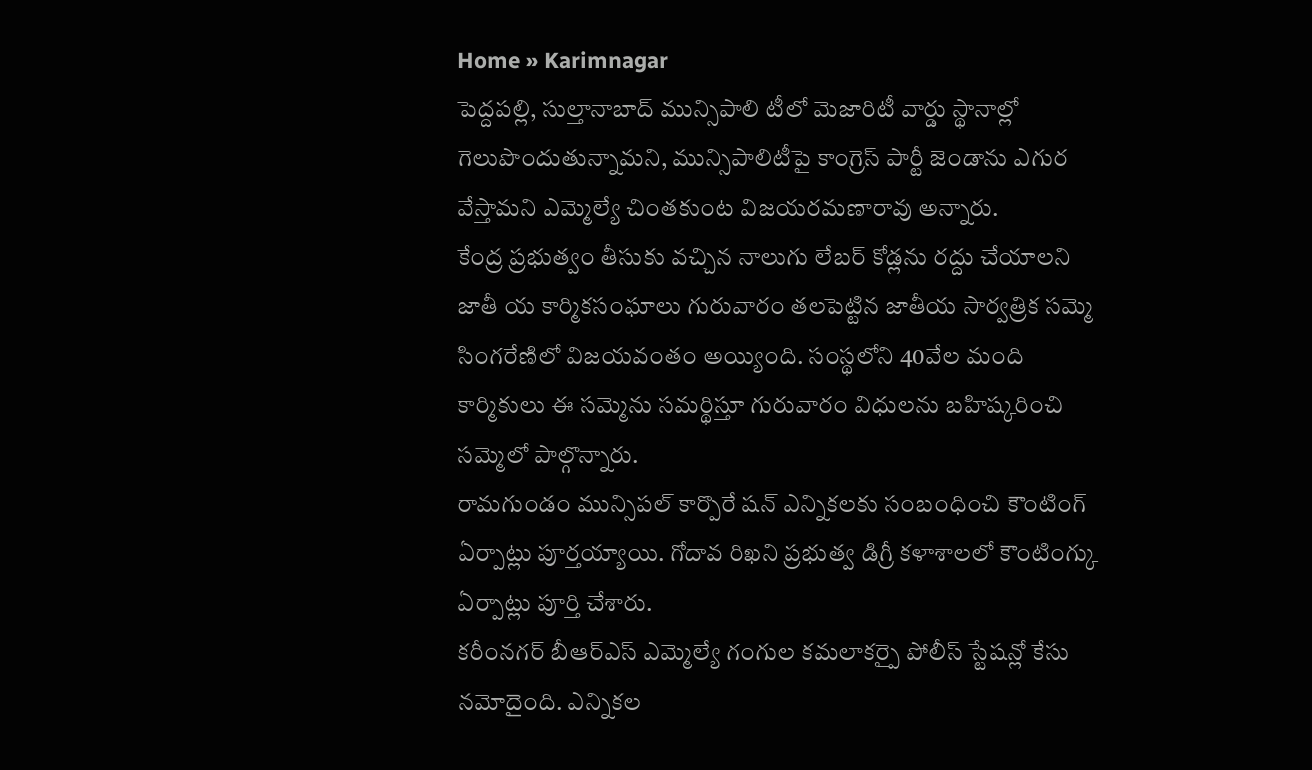Home » Karimnagar
పెద్దపల్లి, సుల్తానాబాద్ మున్సిపాలి టీలో మెజారిటీ వార్డు స్థానాల్లో గెలుపొందుతున్నామని, మున్సిపాలిటీపై కాంగ్రెస్ పార్టీ జెండాను ఎగుర వేస్తామని ఎమ్మెల్యే చింతకుంట విజయరమణారావు అన్నారు.
కేంద్ర ప్రభుత్వం తీసుకు వచ్చిన నాలుగు లేబర్ కోడ్లను రద్దు చేయాలని జాతీ య కార్మికసంఘాలు గురువారం తలపెట్టిన జాతీయ సార్వత్రిక సమ్మె సింగరేణిలో విజయవంతం అయ్యింది. సంస్థలోని 40వేల మంది కార్మికులు ఈ సమ్మెను సమర్థిస్తూ గురువారం విధులను బహిష్కరించి సమ్మెలో పాల్గొన్నారు.
రామగుండం మున్సిపల్ కార్పొరే షన్ ఎన్నికలకు సంబంధించి కౌంటింగ్ ఏర్పాట్లు పూర్తయ్యాయి. గోదావ రిఖని ప్రభుత్వ డిగ్రీ కళాశాలలో కౌంటింగ్కు ఏర్పాట్లు పూర్తి చేశారు.
కరీంనగర్ బీఆర్ఎస్ ఎమ్మెల్యే గంగుల కమలాకర్పై పోలీస్ స్టేషన్లో కేసు నమోదైంది. ఎన్నికల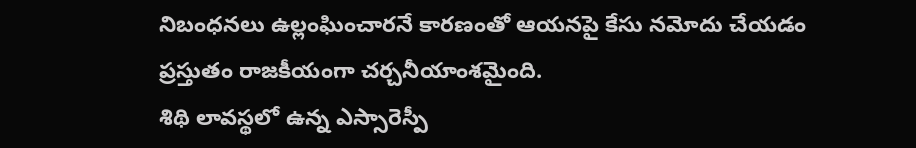నిబంధనలు ఉల్లంఘించారనే కారణంతో ఆయనపై కేసు నమోదు చేయడం ప్రస్తుతం రాజకీయంగా చర్చనీయాంశమైంది.
శిథి లావస్థలో ఉన్న ఎస్సారెస్పీ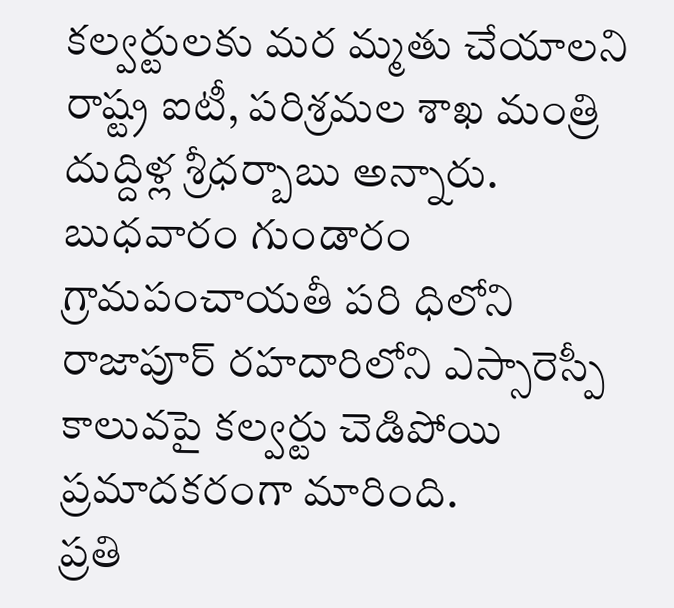కల్వర్టులకు మర మ్మతు చేయాలని రాష్ట్ర ఐటీ, పరిశ్రమల శాఖ మంత్రి దుద్దిళ్ల శ్రీధర్బాబు అన్నారు. బుధవారం గుండారం గ్రామపంచాయతీ పరి ధిలోని రాజాపూర్ రహదారిలోని ఎస్సారెస్పీ కాలువపై కల్వర్టు చెడిపోయి ప్రమాదకరంగా మారింది.
ప్రతి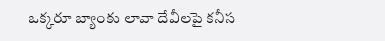ఒక్కరూ బ్యాంకు లావా దేవీలపై కనీస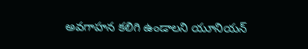అవగాహన కలిగి ఉండాలని యూనియన్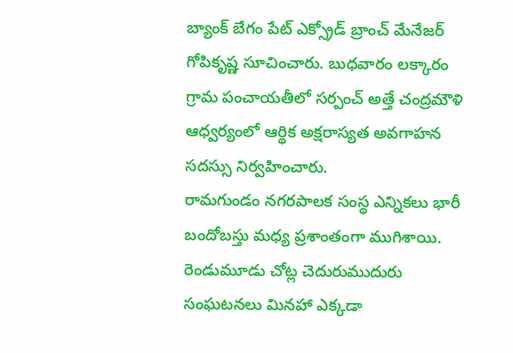బ్యాంక్ బేగం పేట్ ఎక్స్రోడ్ బ్రాంచ్ మేనేజర్ గోపికృష్ణ సూచించారు. బుధవారం లక్కారం గ్రామ పంచాయతీలో సర్పంచ్ అత్తే చంద్రమౌళి ఆధ్వర్యంలో ఆర్థిక అక్షరాస్యత అవగాహన సదస్సు నిర్వహించారు.
రామగుండం నగరపాలక సంస్థ ఎన్నికలు భారీ బందోబస్తు మధ్య ప్రశాంతంగా ముగిశాయి. రెండుమూడు చోట్ల చెదురుముదురు సంఘటనలు మినహా ఎక్కడా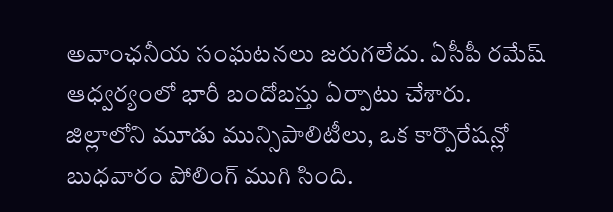అవాంఛనీయ సంఘటనలు జరుగలేదు. ఏసీపీ రమేష్ ఆధ్వర్యంలో భారీ బందోబస్తు ఏర్పాటు చేశారు.
జిల్లాలోని మూడు మున్సిపాలిటీలు, ఒక కార్పొరేషన్లో బుధవారం పోలింగ్ ముగి సింది.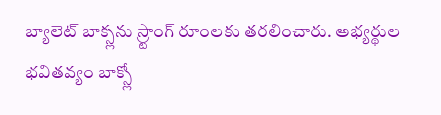బ్యాలెట్ బాక్స్లను స్ర్టాంగ్ రూంలకు తరలించారు. అభ్యర్థుల భవితవ్యం బాక్స్లో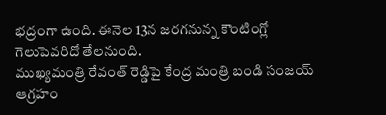భద్రంగా ఉంది. ఈనెల 13న జరగనున్న కౌంటింగ్లో గెలుపెవరిదో తేలనుంది.
ముఖ్యమంత్రి రేవంత్ రెడ్డిపై కేంద్ర మంత్రి బండి సంజయ్ ఆగ్రహం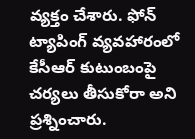వ్యక్తం చేశారు. ఫోన్ ట్యాపింగ్ వ్యవహారంలో కేసీఆర్ కుటుంబంపై చర్యలు తీసుకోరా అని ప్రశ్నించారు.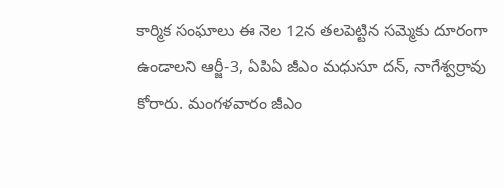కార్మిక సంఘాలు ఈ నెల 12న తలపెట్టిన సమ్మెకు దూరంగా ఉండాలని ఆర్జీ-3, ఏపిఏ జీఎం మధుసూ దన్, నాగేశ్వర్రావు కోరారు. మంగళవారం జీఎం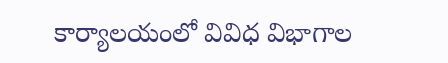కార్యాలయంలో వివిధ విభాగాల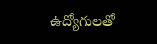ఉద్యోగులతో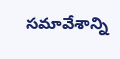సమావేశాన్ని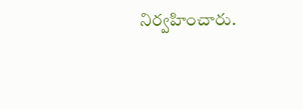నిర్వహించారు.